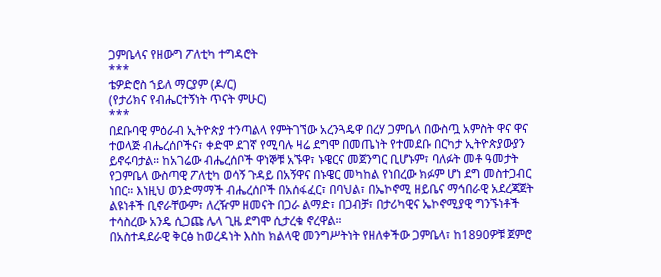ጋምቤላና የዘውግ ፖለቲካ ተግዳሮት
***
ቴዎድሮስ ኀይለ ማርያም (ዶ/ር)
(የታሪክና የብሔርተኝነት ጥናት ምሁር)
***
በደቡባዊ ምዕራብ ኢትዮጵያ ተንጣልላ የምትገኘው አረንጓዴዋ በረሃ ጋምቤላ በውስጧ አምስት ዋና ዋና ተወላጅ ብሔረሰቦችና፣ ቀድሞ ደገኛ የሚባሉ ዛሬ ደግሞ በመጤነት የተመደቡ በርካታ ኢትዮጵያውያን ይኖሩባታል። ከአገሬው ብሔረሰቦች ዋነኞቹ አኙዋ፣ ኑዌርና መጀንግር ቢሆኑም፣ ባለፉት መቶ ዓመታት የጋምቤላ ውስጣዊ ፖለቲካ ወሳኝ ጉዳይ በአኝዋና በኑዌር መካከል የነበረው ክፉም ሆነ ደግ መስተጋብር ነበር። እነዚህ ወንድማማች ብሔረሰቦች በአሰፋፈር፣ በባህል፣ በኤኮኖሚ ዘይቤና ማኅበራዊ አደረጃጀት ልዩነቶች ቢኖራቸውም፣ ለረዥም ዘመናት በጋራ ልማድ፣ በጋብቻ፣ በታሪካዊና ኤኮኖሚያዊ ግንኙነቶች ተሳስረው አንዴ ሲጋጩ ሌላ ጊዜ ደግሞ ሲታረቁ ኖረዋል።
በአስተዳደራዊ ቅርፅ ከወረዳነት እስከ ክልላዊ መንግሥትነት የዘለቀችው ጋምቤላ፣ ከ1890ዎቹ ጀምሮ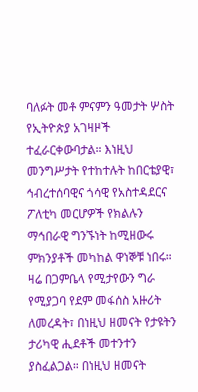ባለፉት መቶ ምናምን ዓመታት ሦስት የኢትዮጵያ አገዛዞች ተፈራርቀውባታል። እነዚህ መንግሥታት የተከተሉት ከበርቴያዊ፣ ኅብረተሰባዊና ጎሳዊ የአስተዳደርና ፖለቲካ መርሆዎች የክልሉን ማኅበራዊ ግንኙነት ከሚዘውሩ ምክንያቶች መካከል ዋነኞቹ ነበሩ። ዛሬ በጋምቤላ የሚታየውን ግራ የሚያጋባ የደም መፋሰስ አዙሪት ለመረዳት፣ በነዚህ ዘመናት የታዩትን ታሪካዊ ሒደቶች መተንተን ያስፈልጋል። በነዚህ ዘመናት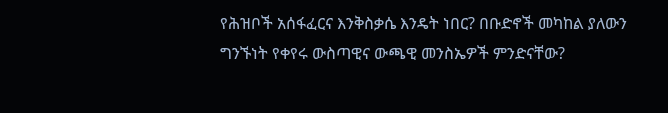የሕዝቦች አሰፋፈርና እንቅስቃሴ እንዴት ነበር? በቡድኖች መካከል ያለውን ግንኙነት የቀየሩ ውስጣዊና ውጫዊ መንስኤዎች ምንድናቸው?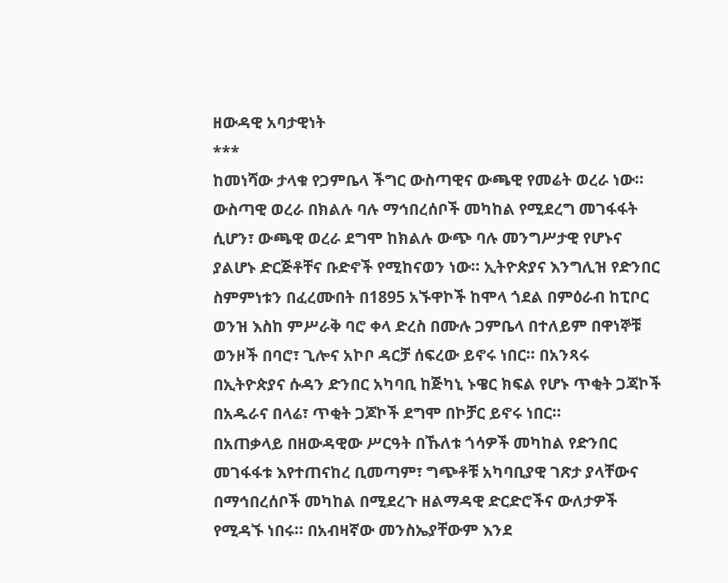ዘውዳዊ አባታዊነት
***
ከመነሻው ታላቁ የጋምቤላ ችግር ውስጣዊና ውጫዊ የመሬት ወረራ ነው። ውስጣዊ ወረራ በክልሉ ባሉ ማኅበረሰቦች መካከል የሚደረግ መገፋፋት ሲሆን፣ ውጫዊ ወረራ ደግሞ ከክልሉ ውጭ ባሉ መንግሥታዊ የሆኑና ያልሆኑ ድርጅቶቸና ቡድኖች የሚከናወን ነው። ኢትዮጵያና እንግሊዝ የድንበር ስምምነቱን በፈረሙበት በ1895 አኙዋኮች ከሞላ ጎደል በምዕራብ ከፒቦር ወንዝ እስከ ምሥራቅ ባሮ ቀላ ድረስ በሙሉ ጋምቤላ በተለይም በዋነኞቹ ወንዞች በባሮ፣ ጊሎና አኮቦ ዳርቻ ሰፍረው ይኖሩ ነበር። በአንጻሩ በኢትዮጵያና ሱዳን ድንበር አካባቢ ከጅካኒ ኑዌር ክፍል የሆኑ ጥቂት ጋጃኮች በአዱራና በላሬ፣ ጥቂት ጋጆኮች ደግሞ በኮቻር ይኖሩ ነበር።
በአጠቃላይ በዘውዳዊው ሥርዓት በኹለቱ ጎሳዎች መካከል የድንበር መገፋፋቱ እየተጠናከረ ቢመጣም፣ ግጭቶቹ አካባቢያዊ ገጽታ ያላቸውና በማኅበረሰቦች መካከል በሚደረጉ ዘልማዳዊ ድርድሮችና ውለታዎች የሚዳኙ ነበሩ። በአብዛኛው መንስኤያቸውም እንደ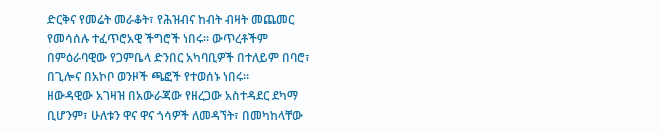ድርቅና የመሬት መራቆት፣ የሕዝብና ከብት ብዛት መጨመር የመሳሰሉ ተፈጥሮአዊ ችግሮች ነበሩ። ውጥረቶችም በምዕራባዊው የጋምቤላ ድንበር አካባቢዎች በተለይም በባሮ፣ በጊሎና በአኮቦ ወንዞች ጫፎች የተወሰኑ ነበሩ።
ዘውዳዊው አገዛዝ በአውራጃው የዘረጋው አስተዳደር ደካማ ቢሆንም፣ ሁለቱን ዋና ዋና ጎሳዎች ለመዳኘት፣ በመካከላቸው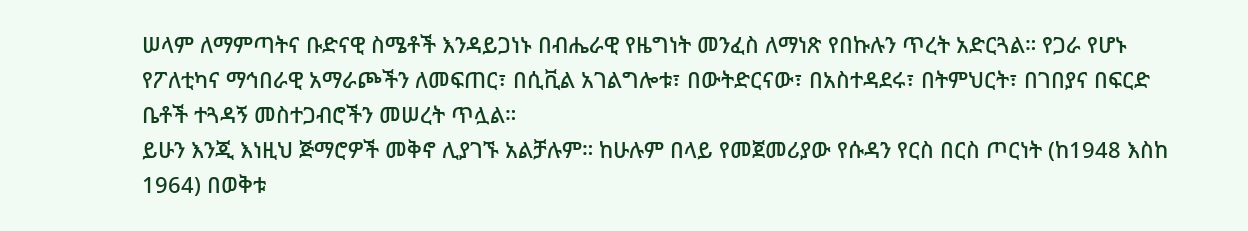ሠላም ለማምጣትና ቡድናዊ ስሜቶች እንዳይጋነኑ በብሔራዊ የዜግነት መንፈስ ለማነጽ የበኩሉን ጥረት አድርጓል። የጋራ የሆኑ የፖለቲካና ማኅበራዊ አማራጮችን ለመፍጠር፣ በሲቪል አገልግሎቱ፣ በውትድርናው፣ በአስተዳደሩ፣ በትምህርት፣ በገበያና በፍርድ ቤቶች ተጓዳኝ መስተጋብሮችን መሠረት ጥሏል።
ይሁን እንጂ እነዚህ ጅማሮዎች መቅኖ ሊያገኙ አልቻሉም። ከሁሉም በላይ የመጀመሪያው የሱዳን የርስ በርስ ጦርነት (ከ1948 እስከ 1964) በወቅቱ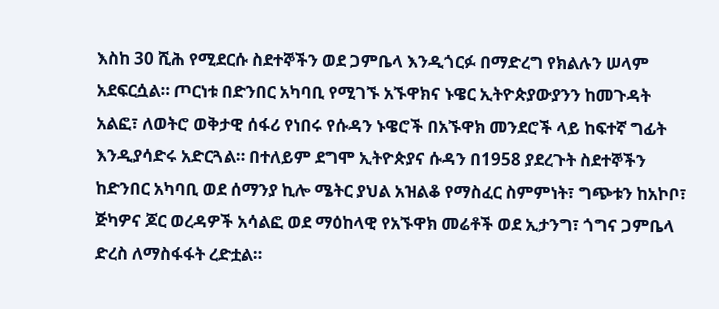እስከ 30 ሺሕ የሚደርሱ ስደተኞችን ወደ ጋምቤላ እንዲጎርፉ በማድረግ የክልሉን ሠላም አደፍርሷል። ጦርነቱ በድንበር አካባቢ የሚገኙ አኙዋክና ኑዌር ኢትዮጵያውያንን ከመጉዳት አልፎ፣ ለወትሮ ወቅታዊ ሰፋሪ የነበሩ የሱዳን ኑዌሮች በአኙዋክ መንደሮች ላይ ከፍተኛ ግፊት እንዲያሳድሩ አድርጓል። በተለይም ደግሞ ኢትዮጵያና ሱዳን በ1958 ያደረጉት ስደተኞችን ከድንበር አካባቢ ወደ ሰማንያ ኪሎ ሜትር ያህል አዝልቆ የማስፈር ስምምነት፣ ግጭቱን ከአኮቦ፣ ጅካዎና ጆር ወረዳዎች አሳልፎ ወደ ማዕከላዊ የአኙዋክ መሬቶች ወደ ኢታንግ፣ ጎግና ጋምቤላ ድረስ ለማስፋፋት ረድቷል።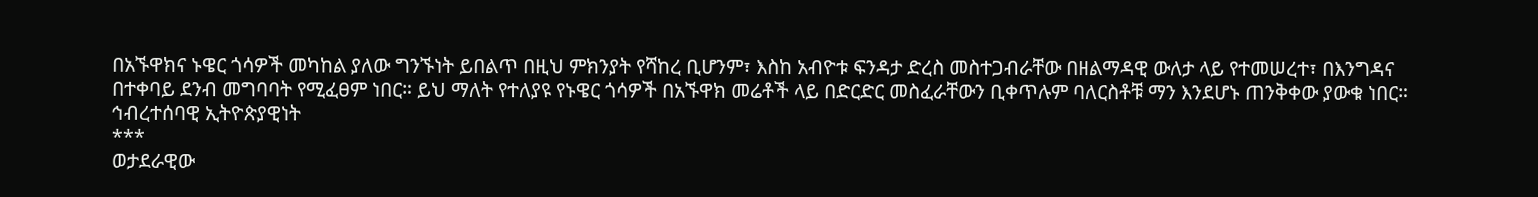በአኙዋክና ኑዌር ጎሳዎች መካከል ያለው ግንኙነት ይበልጥ በዚህ ምክንያት የሻከረ ቢሆንም፣ እስከ አብዮቱ ፍንዳታ ድረስ መስተጋብራቸው በዘልማዳዊ ውለታ ላይ የተመሠረተ፣ በእንግዳና በተቀባይ ደንብ መግባባት የሚፈፀም ነበር። ይህ ማለት የተለያዩ የኑዌር ጎሳዎች በአኙዋክ መሬቶች ላይ በድርድር መስፈራቸውን ቢቀጥሉም ባለርስቶቹ ማን እንደሆኑ ጠንቅቀው ያውቁ ነበር።
ኅብረተሰባዊ ኢትዮጵያዊነት
***
ወታደራዊው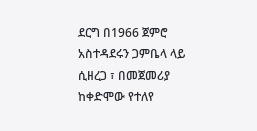ደርግ በ1966 ጀምሮ አስተዳደሩን ጋምቤላ ላይ ሲዘረጋ ፣ በመጀመሪያ ከቀድሞው የተለየ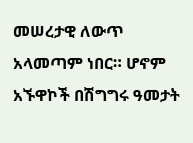መሠረታዊ ለውጥ አላመጣም ነበር። ሆኖም አኙዋኮች በሽግግሩ ዓመታት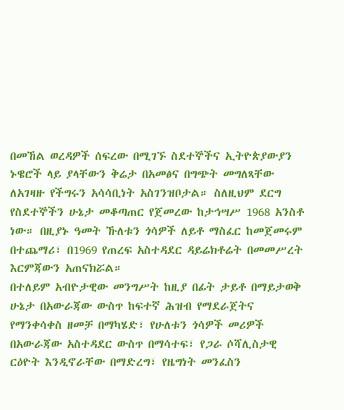በመኸል ወረዳዎች ሰፍረው በሚገኙ ስደተኞችና ኢትዮጵያውያን ኑዌሮች ላይ ያላቸውን ቅሬታ በአመፅና በግጭት መግለጻቸው ለአገዛዙ የችግሩን አሳሳቢነት አስገንዝቦታል። ስለዚህም ደርግ የስደተኞችን ሁኔታ መቆጣጠር የጀመረው ከታኅሣሥ 1968 አንስቶ ነው። በዚያኑ ዓመት ኹለቱን ጎሳዎች ለይቶ ማስፈር ከመጀመሩም በተጨማሪ፣ በ1969 የጠረፍ አስተዳደር ዳይሬክቶሬት በመመሥረት እርምጃውን አጠናክሯል።
በተለይም አብዮታዊው መንግሥት ከዚያ በፊት ታይቶ በማይታወቅ ሁኔታ በአውራጃው ውስጥ ከፍተኛ ሕዝብ የማደራጀትና የማንቀሳቀስ ዘመቻ በማካሄድ፣ የሁለቱን ጎሳዎች መሪዎች በአውራጃው አስተዳደር ውስጥ በማሳተፍ፣ የጋራ ሶሻሊስታዊ ርዕዮት እንዲኖራቸው በማድረግ፣ የዜግነት መንፈስን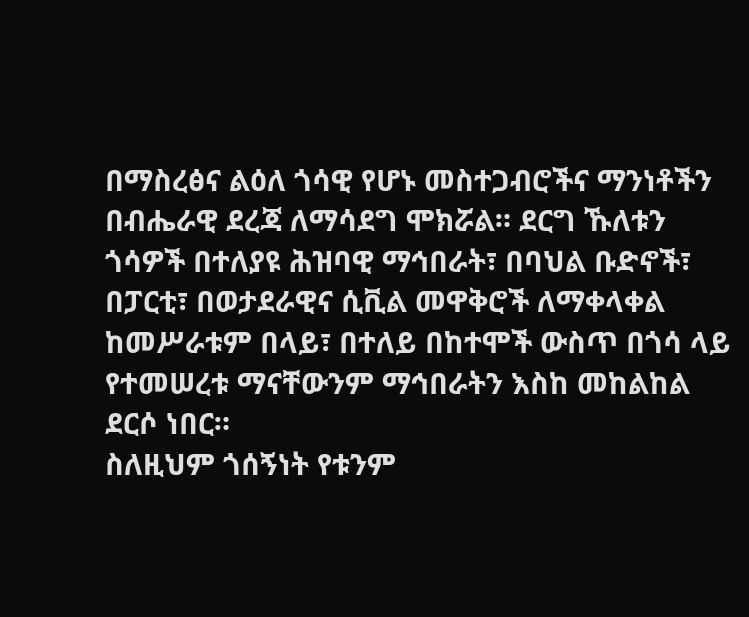በማስረፅና ልዕለ ጎሳዊ የሆኑ መስተጋብሮችና ማንነቶችን በብሔራዊ ደረጃ ለማሳደግ ሞክሯል። ደርግ ኹለቱን ጎሳዎች በተለያዩ ሕዝባዊ ማኅበራት፣ በባህል ቡድኖች፣ በፓርቲ፣ በወታደራዊና ሲቪል መዋቅሮች ለማቀላቀል ከመሥራቱም በላይ፣ በተለይ በከተሞች ውስጥ በጎሳ ላይ የተመሠረቱ ማናቸውንም ማኅበራትን እስከ መከልከል ደርሶ ነበር።
ስለዚህም ጎሰኝነት የቱንም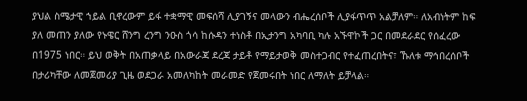ያህል ስሜታዊ ኀይል ቢኖረውም ይፋ ተቋማዊ መፍሰሻ ሊያገኝና መላውን ብሔረሰቦች ሊያፋጥጥ አልቻለም። ለአብነትም ከፍ ያለ መጠን ያለው የኑዌር ሸንግ ረንግ ንዑስ ጎሳ ከሱዳን ተነስቶ በኢታንግ አካባቢ ካሉ አኙዋኮች ጋር በመደራደር የሰፈረው በ1975 ነበር። ይህ ወቅት በአጠቃላይ በአውራጃ ደረጃ ታይቶ የማይታወቅ መስተጋብር የተፈጠረበትና፣ ኹለቱ ማኅበረሰቦች በታሪካቸው ለመጀመሪያ ጊዜ ወደጋራ አመለካከት መራመድ የጀመሩበት ነበር ለማለት ይቻላል።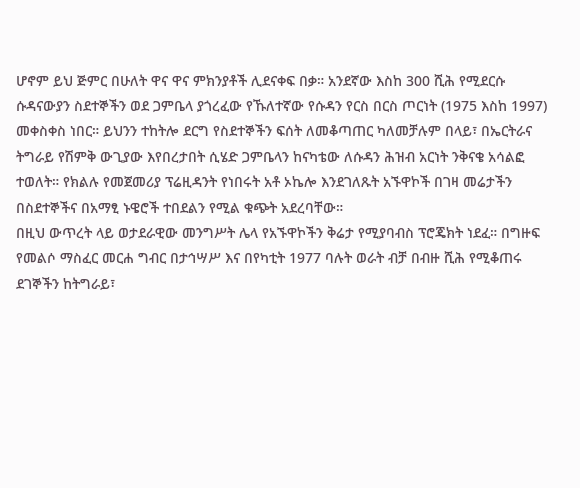ሆኖም ይህ ጅምር በሁለት ዋና ዋና ምክንያቶች ሊደናቀፍ በቃ። አንደኛው እስከ 300 ሺሕ የሚደርሱ ሱዳናውያን ስደተኞችን ወደ ጋምቤላ ያጎረፈው የኹለተኛው የሱዳን የርስ በርስ ጦርነት (1975 እስከ 1997) መቀስቀስ ነበር። ይህንን ተከትሎ ደርግ የስደተኞችን ፍሰት ለመቆጣጠር ካለመቻሉም በላይ፣ በኤርትራና ትግራይ የሽምቅ ውጊያው እየበረታበት ሲሄድ ጋምቤላን ከናካቴው ለሱዳን ሕዝብ አርነት ንቅናቄ አሳልፎ ተወለት። የክልሉ የመጀመሪያ ፕሬዚዳንት የነበሩት አቶ ኦኬሎ እንደገለጹት አኙዋኮች በገዛ መሬታችን በስደተኞችና በአማፂ ኑዌሮች ተበደልን የሚል ቁጭት አደረባቸው።
በዚህ ውጥረት ላይ ወታደራዊው መንግሥት ሌላ የአኙዋኮችን ቅሬታ የሚያባብስ ፕሮጄክት ነደፈ። በግዙፍ የመልሶ ማስፈር መርሐ ግብር በታኅሣሥ እና በየካቲት 1977 ባሉት ወራት ብቻ በብዙ ሺሕ የሚቆጠሩ ደገኞችን ከትግራይ፣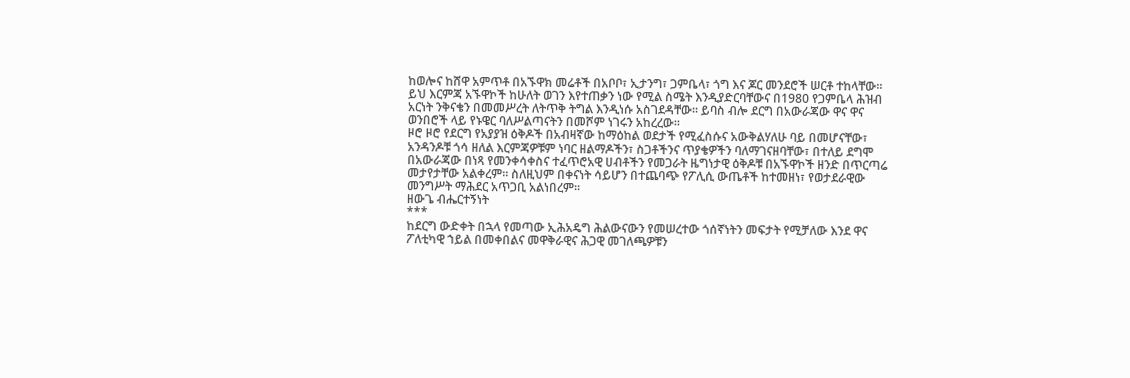ከወሎና ከሸዋ አምጥቶ በአኙዋክ መሬቶች በአቦቦ፣ ኢታንግ፣ ጋምቤላ፣ ጎግ እና ጆር መንደሮች ሠርቶ ተከላቸው። ይህ እርምጃ አኙዋኮች ከሁለት ወገን እየተጠቃን ነው የሚል ስሜት እንዲያድርባቸውና በ1980 የጋምቤላ ሕዝብ አርነት ንቅናቄን በመመሥረት ለትጥቅ ትግል እንዲነሱ አስገደዳቸው። ይባስ ብሎ ደርግ በአውራጃው ዋና ዋና ወንበሮች ላይ የኑዌር ባለሥልጣናትን በመሾም ነገሩን አከረረው።
ዞሮ ዞሮ የደርግ የአያያዝ ዕቅዶች በአብዛኛው ከማዕከል ወደታች የሚፈስሱና አውቅልሃለሁ ባይ በመሆናቸው፣ አንዳንዶቹ ጎሳ ዘለል እርምጃዎቹም ነባር ዘልማዶችን፣ ስጋቶችንና ጥያቄዎችን ባለማገናዘባቸው፣ በተለይ ደግሞ በአውራጃው በነጻ የመንቀሳቀስና ተፈጥሮአዊ ሀብቶችን የመጋራት ዜግነታዊ ዕቅዶቹ በአኙዋኮች ዘንድ በጥርጣሬ መታየታቸው አልቀረም። ስለዚህም በቀናነት ሳይሆን በተጨባጭ የፖሊሲ ውጤቶች ከተመዘነ፣ የወታደራዊው መንግሥት ማሕደር አጥጋቢ አልነበረም።
ዘውጌ ብሔርተኝነት
***
ከደርግ ውድቀት በኋላ የመጣው ኢሕአዴግ ሕልውናውን የመሠረተው ጎሰኛነትን መፍታት የሚቻለው እንደ ዋና ፖለቲካዊ ኀይል በመቀበልና መዋቅራዊና ሕጋዊ መገለጫዎቹን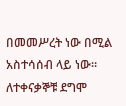በመመሥረት ነው በሚል አስተሳሰብ ላይ ነው። ለተቀናቃኞቹ ደግሞ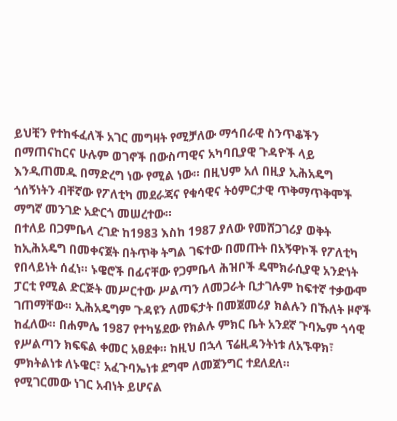ይህቺን የተከፋፈለች አገር መግዛት የሚቻለው ማኅበራዊ ስንጥቆችን በማጠናከርና ሁሉም ወገኖች በውስጣዊና አካባቢያዊ ጉዳዮች ላይ እንዲጠመዱ በማድረግ ነው የሚል ነው። በዚህም አለ በዚያ ኢሕአዴግ ጎሰኝነትን ብቸኛው የፖለቲካ መደራጃና የቁሳዊና ትዕምርታዊ ጥቅማጥቅሞች ማግኛ መንገድ አድርጎ መሠረተው።
በተለይ በጋምቤላ ረገድ ከ1983 እስከ 1987 ያለው የመሸጋገሪያ ወቅት ከኢሕአዴግ በመቀናጀት በትጥቅ ትግል ገፍተው በመጡት በአኝዋኮች የፖለቲካ የበላይነት ሰፈነ። ኑዌሮች በፊናቸው የጋምቤላ ሕዝቦች ዴሞክራሲያዊ አንድነት ፓርቲ የሚል ድርጅት መሥርተው ሥልጣን ለመጋራት ቢታገሉም ከፍተኛ ተቃውሞ ገጠማቸው። ኢሕአዴግም ጉዳዩን ለመፍታት በመጀመሪያ ክልሉን በኹለት ዞኖች ከፈለው። በሐምሌ 1987 የተካሄደው የክልሉ ምክር ቤት አንደኛ ጉባኤም ጎሳዊ የሥልጣን ክፍፍል ቀመር አፀደቀ። ከዚህ በኋላ ፕሬዚዳንትነቱ ለአኙዋክ፣ ምክትልነቱ ለኑዌር፣ አፈጉባኤነቱ ደግሞ ለመጀንግር ተደለደለ።
የሚገርመው ነገር አብነት ይሆናል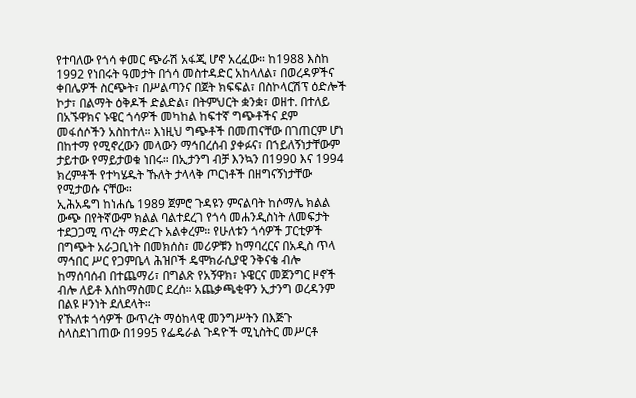የተባለው የጎሳ ቀመር ጭራሽ አፋጂ ሆኖ አረፈው። ከ1988 እስከ 1992 የነበሩት ዓመታት በጎሳ መስተዳድር አከላለል፣ በወረዳዎችና ቀበሌዎች ስርጭት፣ በሥልጣንና በጀት ክፍፍል፣ በስኮላርሽፕ ዕድሎች ኮታ፣ በልማት ዕቅዶች ድልድል፣ በትምህርት ቋንቋ፣ ወዘተ. በተለይ በአኙዋክና ኑዌር ጎሳዎች መካከል ከፍተኛ ግጭቶችና ደም መፋሰሶችን አስከተለ። እነዚህ ግጭቶች በመጠናቸው በገጠርም ሆነ በከተማ የሚኖረውን መላውን ማኅበረሰብ ያቀፉና፣ በኀይለኝነታቸውም ታይተው የማይታወቁ ነበሩ። በኢታንግ ብቻ እንኳን በ1990 እና 1994 ክረምቶች የተካሄዱት ኹለት ታላላቅ ጦርነቶች በዘግናኝነታቸው የሚታወሱ ናቸው።
ኢሕአዴግ ከነሐሴ 1989 ጀምሮ ጉዳዩን ምናልባት ከሶማሌ ክልል ውጭ በየትኛውም ክልል ባልተደረገ የጎሳ መሐንዲስነት ለመፍታት ተደጋጋሚ ጥረት ማድረጉ አልቀረም። የሁለቱን ጎሳዎች ፓርቲዎች በግጭት አራጋቢነት በመክሰስ፣ መሪዎቹን ከማባረርና በአዲስ ጥላ ማኅበር ሥር የጋምቤላ ሕዝቦች ዴሞክራሲያዊ ንቅናቄ ብሎ ከማሰባሰብ በተጨማሪ፣ በግልጽ የአኝዋክ፣ ኑዌርና መጀንግር ዞኖች ብሎ ለይቶ እሰከማስመር ደረሰ። አጨቃጫቂዋን ኢታንግ ወረዳንም በልዩ ዞንነት ደለደላት።
የኹለቱ ጎሳዎች ውጥረት ማዕከላዊ መንግሥትን በእጅጉ ስላስደነገጠው በ1995 የፌዴራል ጉዳዮች ሚኒስትር መሥርቶ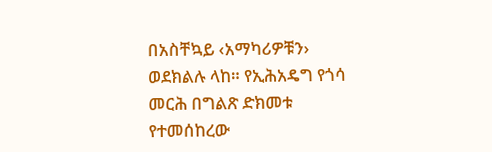በአስቸኳይ ‹አማካሪዎቹን› ወደክልሉ ላከ። የኢሕአዴግ የጎሳ መርሕ በግልጽ ድክመቱ የተመሰከረው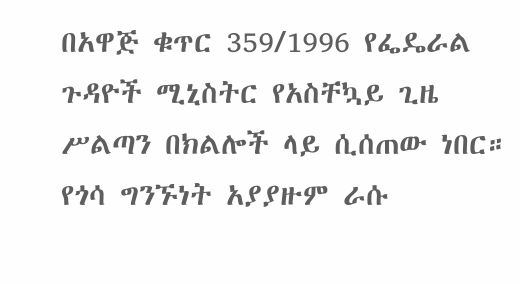በአዋጅ ቁጥር 359/1996 የፌዴራል ጉዳዮች ሚኒስትር የአስቸኳይ ጊዜ ሥልጣን በክልሎች ላይ ሲሰጠው ነበር። የጎሳ ግንኙነት አያያዙም ራሱ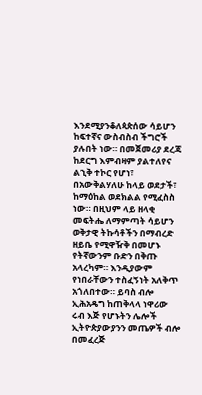እንደሚያንቆለጳጵሰው ሳይሆን ከፍተኛና ውስብስብ ችግሮች ያሉበት ነው። በመጀመሪያ ደረጃ ከደርግ እምብዛም ያልተለየና ልኂቅ ተኮር የሆነ፣ በአውቅልሃለሁ ከላይ ወደታች፣ ከማዕከል ወደክልል የሚፈስስ ነው። በዚህም ላይ ዘላቂ መፍትሔ ለማምጣት ሳይሆን ወቅታዊ ትኩሳቶችን በማብረድ ዘይቤ የሚዋዥቅ በመሆኑ የትኛውንም ቡድን በቅጡ አላረካም። እንዲያውም የነበራቸውን ተስፈኝነት አለቅጥ አጎለበተው። ይባስ ብሎ ኢሕአዴግ ከጠቅላላ ነዋሪው ሩብ እጅ የሆኑትን ሌሎች ኢትዮጵያውያንን መጤዎች ብሎ በመፈረጅ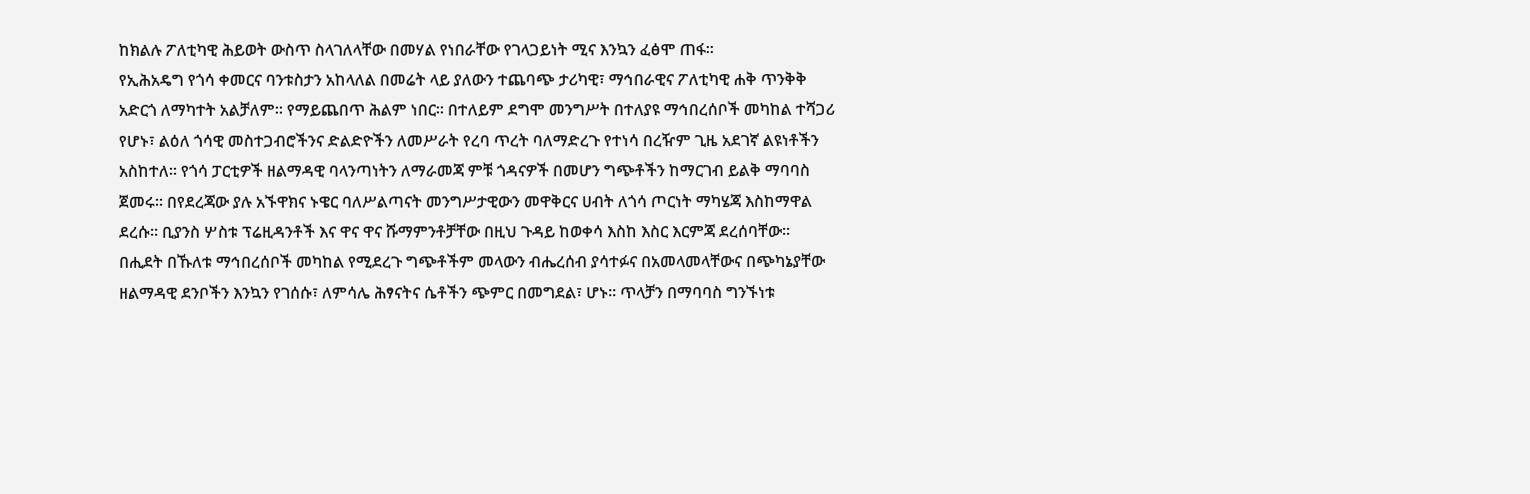ከክልሉ ፖለቲካዊ ሕይወት ውስጥ ስላገለላቸው በመሃል የነበራቸው የገላጋይነት ሚና እንኳን ፈፅሞ ጠፋ።
የኢሕአዴግ የጎሳ ቀመርና ባንቱስታን አከላለል በመሬት ላይ ያለውን ተጨባጭ ታሪካዊ፣ ማኅበራዊና ፖለቲካዊ ሐቅ ጥንቅቅ አድርጎ ለማካተት አልቻለም። የማይጨበጥ ሕልም ነበር። በተለይም ደግሞ መንግሥት በተለያዩ ማኅበረሰቦች መካከል ተሻጋሪ የሆኑ፣ ልዕለ ጎሳዊ መስተጋብሮችንና ድልድዮችን ለመሥራት የረባ ጥረት ባለማድረጉ የተነሳ በረዥም ጊዜ አደገኛ ልዩነቶችን አስከተለ። የጎሳ ፓርቲዎች ዘልማዳዊ ባላንጣነትን ለማራመጃ ምቹ ጎዳናዎች በመሆን ግጭቶችን ከማርገብ ይልቅ ማባባስ ጀመሩ። በየደረጃው ያሉ አኙዋክና ኑዌር ባለሥልጣናት መንግሥታዊውን መዋቅርና ሀብት ለጎሳ ጦርነት ማካሄጃ እስከማዋል ደረሱ። ቢያንስ ሦስቱ ፕሬዚዳንቶች እና ዋና ዋና ሹማምንቶቻቸው በዚህ ጉዳይ ከወቀሳ እስከ እስር እርምጃ ደረሰባቸው።
በሒደት በኹለቱ ማኅበረሰቦች መካከል የሚደረጉ ግጭቶችም መላውን ብሔረሰብ ያሳተፉና በአመላመላቸውና በጭካኔያቸው ዘልማዳዊ ደንቦችን እንኳን የገሰሱ፣ ለምሳሌ ሕፃናትና ሴቶችን ጭምር በመግደል፣ ሆኑ። ጥላቻን በማባባስ ግንኙነቱ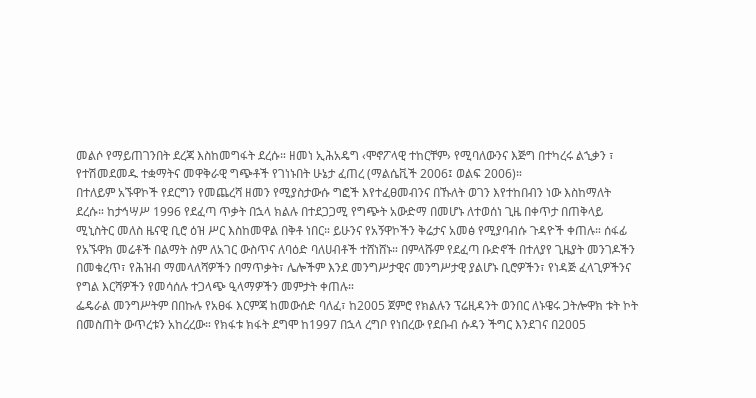መልሶ የማይጠገንበት ደረጃ እስከመግፋት ደረሱ። ዘመነ ኢሕአዴግ ‹ሞኖፖላዊ ተከርቸም› የሚባለውንና እጅግ በተካረሩ ልኂቃን ፣ የተሽመደመዱ ተቋማትና መዋቅራዊ ግጭቶች የገነኑበት ሁኔታ ፈጠረ (ማልሴቪች 2006፤ ወልፍ 2006)።
በተለይም አኙዋኮች የደርግን የመጨረሻ ዘመን የሚያስታውሱ ግፎች እየተፈፀመብንና በኹለት ወገን እየተከበብን ነው እስከማለት ደረሱ። ከታኅሣሥ 1996 የደፈጣ ጥቃት በኋላ ክልሉ በተደጋጋሚ የግጭት አውድማ በመሆኑ ለተወሰነ ጊዜ በቀጥታ በጠቅላይ ሚኒስትር መለስ ዜናዊ ቢሮ ዕዝ ሥር እስከመዋል በቅቶ ነበር። ይሁንና የአኝዋኮችን ቅሬታና አመፅ የሚያባብሱ ጉዳዮች ቀጠሉ። ሰፋፊ የአኙዋክ መሬቶች በልማት ስም ለአገር ውስጥና ለባዕድ ባለሀብቶች ተሸነሸኑ። በምላሹም የደፈጣ ቡድኖች በተለያየ ጊዜያት መንገዶችን በመቁረጥ፣ የሕዝብ ማመላለሻዎችን በማጥቃት፣ ሌሎችም እንደ መንግሥታዊና መንግሥታዊ ያልሆኑ ቢሮዎችን፣ የነዳጅ ፈላጊዎችንና የግል እርሻዎችን የመሳሰሉ ተጋላጭ ዒላማዎችን መምታት ቀጠሉ።
ፌዴራል መንግሥትም በበኩሉ የአፀፋ እርምጃ ከመውሰድ ባለፈ፣ ከ2005 ጀምሮ የክልሉን ፕሬዚዳንት ወንበር ለኑዌሩ ጋትሎዋክ ቱት ኮት በመስጠት ውጥረቱን አከረረው። የክፋቱ ክፋት ደግሞ ከ1997 በኋላ ረግቦ የነበረው የደቡብ ሱዳን ችግር እንደገና በ2005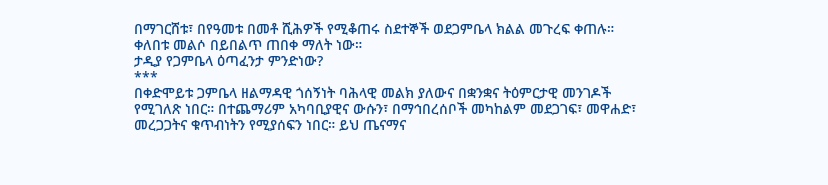በማገርሸቱ፣ በየዓመቱ በመቶ ሺሕዎች የሚቆጠሩ ስደተኞች ወደጋምቤላ ክልል መጉረፍ ቀጠሉ። ቀለበቱ መልሶ በይበልጥ ጠበቀ ማለት ነው።
ታዲያ የጋምቤላ ዕጣፈንታ ምንድነው?
***
በቀድሞይቱ ጋምቤላ ዘልማዳዊ ጎሰኝነት ባሕላዊ መልክ ያለውና በቋንቋና ትዕምርታዊ መንገዶች የሚገለጽ ነበር። በተጨማሪም አካባቢያዊና ውሱን፣ በማኅበረሰቦች መካከልም መደጋገፍ፣ መዋሐድ፣ መረጋጋትና ቁጥብነትን የሚያሰፍን ነበር። ይህ ጤናማና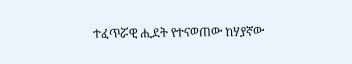ተፈጥሯዊ ሒደት የተናወጠው ከሃያኛው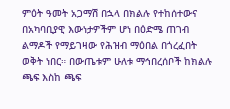ምዕት ዓመት አጋማሽ በኋላ በክልሉ የተከሰተውና በአካባቢያዊ እውነታዎችም ሆነ በዕድሜ ጠገብ ልማዶች የማይገዛው የሕዝብ ማዕበል በጎረፈበት ወቅት ነበር። በውጤቱም ሁለቱ ማኅበረሰቦች ከክልሉ ጫፍ እስከ ጫፍ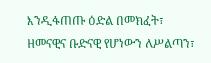እንዲፋጠጡ ዕድል በመክፈት፣ ዘመናዊና ቡድናዊ የሆነውን ለሥልጣን፣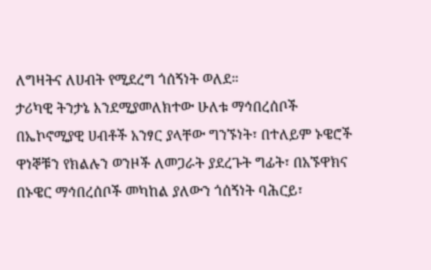ለግዛትና ለሀብት የሚደረግ ጎሰኝነት ወለደ።
ታሪካዊ ትንታኔ እንደሚያመለክተው ሁለቱ ማኅበረሰቦች በኤኮኖሚያዊ ሀብቶች አንፃር ያላቸው ግንኙነት፣ በተለይም ኑዌሮች ዋነኞቹን የክልሉን ወንዞች ለመጋራት ያደረጉት ግፊት፣ በአኙዋክና በኑዌር ማኅበረሰቦች መካከል ያለውን ጎሰኝነት ባሕርይ፣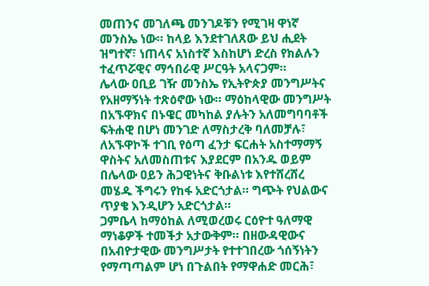መጠንና መገለጫ መንገዶቹን የሚገዛ ዋነኛ መንስኤ ነው። ከላይ እንደተገለጸው ይህ ሒደት ዝግተኛ፣ ነጠላና አነስተኛ እስከሆነ ድረስ የክልሉን ተፈጥሯዊና ማኅበራዊ ሥርዓት አላናጋም።
ሌላው ዐቢይ ገዥ መንስኤ የኢትዮጵያ መንግሥትና የአዘማኝነት ተጽዕኖው ነው። ማዕከላዊው መንግሥት በአኙዋክና በኑዌር መካከል ያሉትን አለመግባባቶች ፍትሐዊ በሆነ መንገድ ለማስታረቅ ባለመቻሉ፣ ለአኙዋኮች ተገቢ የዕጣ ፈንታ ፍርሐት አስተማማኝ ዋስትና አለመስጠቱና እያደርም በአንዱ ወይም በሌላው ዐይን ሕጋዊነትና ቅቡልነቱ እየተሸረሸረ መሄዱ ችግሩን የከፋ አድርጎታል። ግጭት የህልውና ጥያቄ እንዲሆን አድርጎታል።
ጋምቤላ ከማዕከል ለሚወረወሩ ርዕዮተ ዓለማዊ ማነቆዎች ተመችታ አታውቅም። በዘውዳዊውና በአብዮታዊው መንግሥታት የተተገበረው ጎሰኝነትን የማጣጣልም ሆነ በጉልበት የማዋሐድ መርሕ፣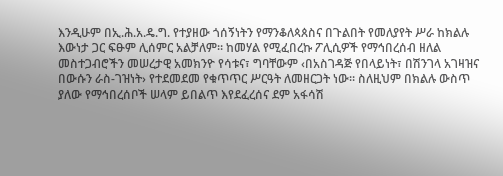እንዲሁም በኢ.ሕ.አ.ዴ.ግ. የተያዘው ጎሰኝነትን የማንቆለጳጰስና በጉልበት የመለያየት ሥራ ከክልሉ እውነታ ጋር ፍፁም ሊሰምር አልቻለም። ከመሃል የሚፈበረኩ ፖሊሲዎች የማኅበረሰብ ዘለል መስተጋብሮችን መሠረታዊ አመክንዮ የሳቱና፣ ግባቸውም ‹በአስገዳጅ የበላይነት፣ በሽንገላ አገዛዝና በውሱን ራስ-ገዝነት› የተደመደመ የቁጥጥር ሥርዓት ለመዘርጋት ነው። ስለዚህም በክልሉ ውስጥ ያለው የማኅበረሰቦች ሠላም ይበልጥ እየደፈረሰና ደም አፋሳሽ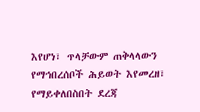እየሆነ፣ ጥላቻውም ጠቅላላውን የማኅበረሰቦች ሕይወት እየመረዘ፣ የማይቀለበስበት ደረጃ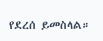የደረሰ ይመስላል።